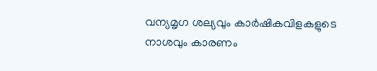വന്യമൃഗ ശല്യവും കാർഷികവിളകളുടെ നാശവും കാരണം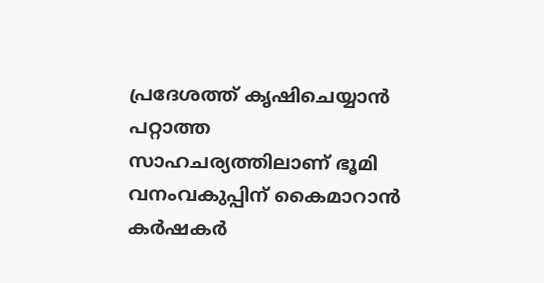പ്രദേശത്ത് കൃഷിചെയ്യാൻ പറ്റാത്ത സാഹചര്യത്തിലാണ് ഭൂമി വനംവകുപ്പിന് കൈമാറാൻ കർഷകർ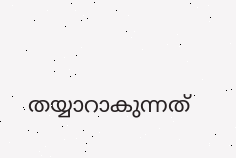തയ്യാറാകുന്നത്